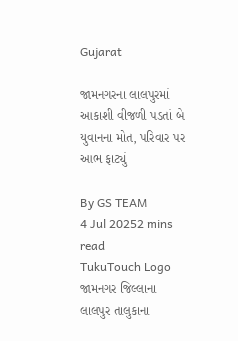Gujarat

જામનગરના લાલપુરમાં આકાશી વીજળી પડતાં બે યુવાનના મોત, પરિવાર પર આભ ફાટ્યું

By GS TEAM
4 Jul 20252 mins read
TukuTouch Logo
જામનગર જિલ્લાના લાલપુર તાલુકાના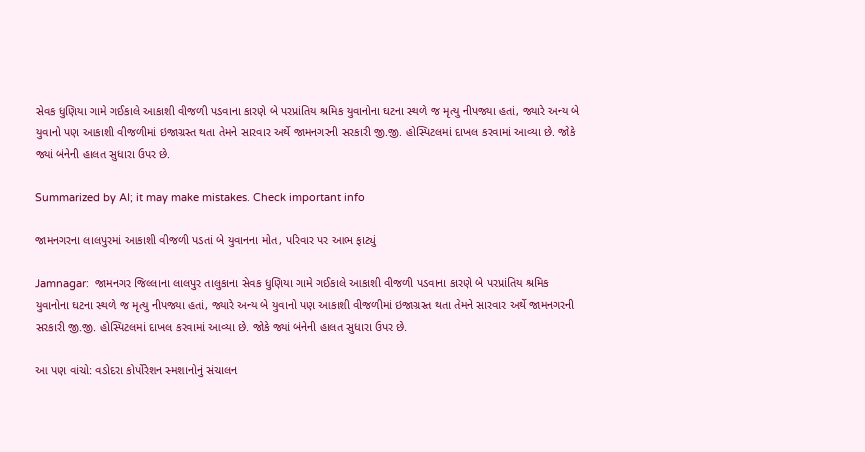સેવક ધુણિયા ગામે ગઈકાલે આકાશી વીજળી પડવાના કારણે બે પરપ્રાંતિય શ્રમિક યુવાનોના ઘટના સ્થળે જ મૃત્યુ નીપજ્યા હતાં, જ્યારે અન્ય બે યુવાનો પણ આકાશી વીજળીમાં ઇજાગ્રસ્ત થતા તેમને સારવાર અર્થે જામનગરની સરકારી જી.જી. હોસ્પિટલમાં દાખલ કરવામાં આવ્યા છે. જોકે જ્યાં બંનેની હાલત સુધારા ઉપર છે.

Summarized by AI; it may make mistakes. Check important info

જામનગરના લાલપુરમાં આકાશી વીજળી પડતાં બે યુવાનના મોત, પરિવાર પર આભ ફાટ્યું

Jamnagar:  જામનગર જિલ્લાના લાલપુર તાલુકાના સેવક ધુણિયા ગામે ગઈકાલે આકાશી વીજળી પડવાના કારણે બે પરપ્રાંતિય શ્રમિક યુવાનોના ઘટના સ્થળે જ મૃત્યુ નીપજ્યા હતાં, જ્યારે અન્ય બે યુવાનો પણ આકાશી વીજળીમાં ઇજાગ્રસ્ત થતા તેમને સારવાર અર્થે જામનગરની સરકારી જી.જી. હોસ્પિટલમાં દાખલ કરવામાં આવ્યા છે. જોકે જ્યાં બંનેની હાલત સુધારા ઉપર છે.

આ પણ વાંચો: વડોદરા કોર્પોરેશન સ્મશાનોનું સંચાલન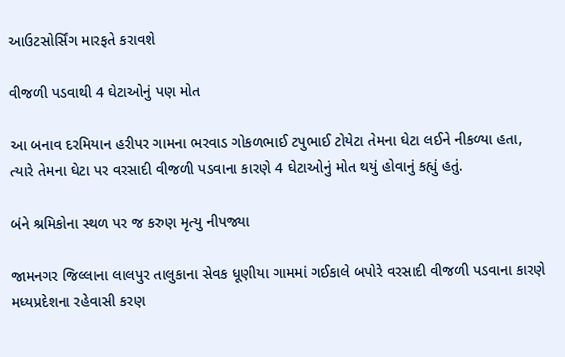આઉટસોર્સિંગ મારફતે કરાવશે

વીજળી પડવાથી 4 ઘેટાઓનું પણ મોત

આ બનાવ દરમિયાન હરીપર ગામના ભરવાડ ગોકળભાઈ ટપુભાઈ ટોયેટા તેમના ઘેટા લઈને નીકળ્યા હતા, ત્યારે તેમના ઘેટા પર વરસાદી વીજળી પડવાના કારણે 4 ઘેટાઓનું મોત થયું હોવાનું કહ્યું હતું.

બંને શ્રમિકોના સ્થળ પર જ કરુણ મૃત્યુ નીપજ્યા

જામનગર જિલ્લાના લાલપુર તાલુકાના સેવક ધૂણીયા ગામમાં ગઈકાલે બપોરે વરસાદી વીજળી પડવાના કારણે મધ્યપ્રદેશના રહેવાસી કરણ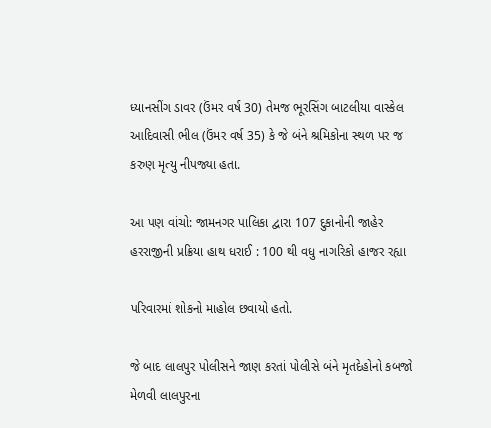ધ્યાનસીંગ ડાવર (ઉંમર વર્ષ 30) તેમજ ભૂરસિંગ બાટલીયા વાસ્કેલ આદિવાસી ભીલ (ઉંમર વર્ષ 35) કે જે બંને શ્રમિકોના સ્થળ પર જ કરુણ મૃત્યુ નીપજ્યા હતા.

આ પણ વાંચો: જામનગર પાલિકા દ્વારા 107 દુકાનોની જાહેર હરરાજીની પ્રક્રિયા હાથ ધરાઈ : 100 થી વધુ નાગરિકો હાજર રહ્યા

પરિવારમાં શોકનો માહોલ છવાયો હતો.

જે બાદ લાલપુર પોલીસને જાણ કરતાં પોલીસે બંને મૃતદેહોનો કબજો મેળવી લાલપુરના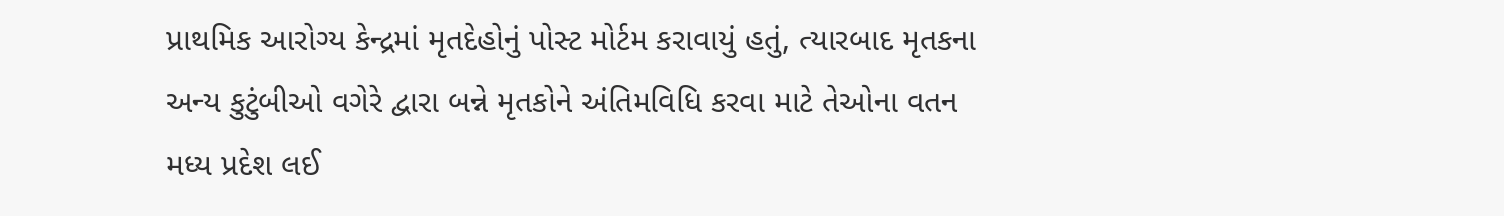પ્રાથમિક આરોગ્ય કેન્દ્રમાં મૃતદેહોનું પોસ્ટ મોર્ટમ કરાવાયું હતું, ત્યારબાદ મૃતકના અન્ય કુટુંબીઓ વગેરે દ્વારા બન્ને મૃતકોને અંતિમવિધિ કરવા માટે તેઓના વતન મધ્ય પ્રદેશ લઈ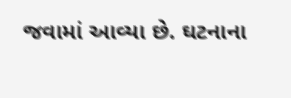જવામાં આવ્યા છે. ઘટનાના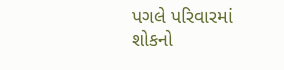પગલે પરિવારમાં શોકનો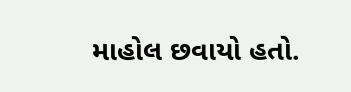માહોલ છવાયો હતો.